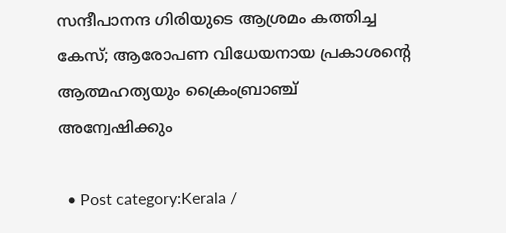സന്ദീപാനന്ദ ഗിരിയുടെ ആശ്രമം കത്തിച്ച കേസ്; ആരോപണ വിധേയനായ പ്രകാശന്‍റെ ആത്മഹത്യയും ക്രൈംബ്രാഞ്ച് അന്വേഷിക്കും

  • Post category:Kerala /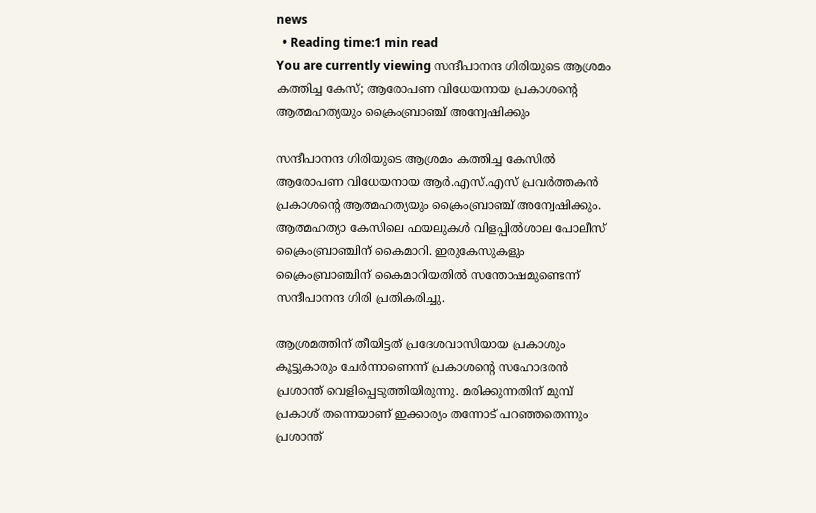news
  • Reading time:1 min read
You are currently viewing സന്ദീപാനന്ദ ഗിരിയുടെ ആശ്രമം കത്തിച്ച കേസ്; ആരോപണ വിധേയനായ പ്രകാശന്‍റെ ആത്മഹത്യയും ക്രൈംബ്രാഞ്ച് അന്വേഷിക്കും

സന്ദീപാനന്ദ ഗിരിയുടെ ആശ്രമം കത്തിച്ച കേസില്‍ ആരോപണ വിധേയനായ ആര്‍.എസ്.എസ് പ്രവര്‍ത്തകന്‍ പ്രകാശന്‍റെ ആത്മഹത്യയും ക്രൈംബ്രാഞ്ച് അന്വേഷിക്കും. ആത്മഹത്യാ കേസിലെ ഫയലുകള്‍ വിളപ്പില്‍ശാല പോലീസ് ക്രൈംബ്രാഞ്ചിന് കൈമാറി. ഇരുകേസുകളും ക്രൈംബ്രാഞ്ചിന് കൈമാറിയതില്‍ സന്തോഷമുണ്ടെന്ന് സന്ദീപാനന്ദ ഗിരി പ്രതികരിച്ചു.

ആശ്രമത്തിന് തീയിട്ടത് പ്രദേശവാസിയായ പ്രകാശും കൂട്ടുകാരും ചേര്‍ന്നാണെന്ന് പ്രകാശന്‍റെ സഹോദരന്‍ പ്രശാന്ത് വെളിപ്പെടുത്തിയിരുന്നു. മരിക്കുന്നതിന് മുമ്പ് പ്രകാശ് തന്നെയാണ് ഇക്കാര്യം തന്നോട് പറഞ്ഞതെന്നും പ്രശാന്ത്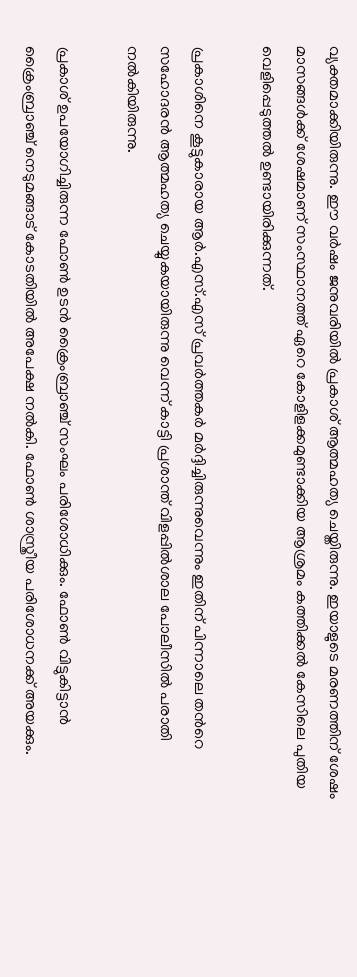വ്യക്തമാക്കിയിരുന്നു. ഈ വർഷം ജനുവരിയിൽ പ്രകാശ് ആത്മഹത്യ ചെയ്തിരുന്നു. ഇയാളുടെ മരണത്തിന് ശേഷം മാസങ്ങൾക്ക് ശേഷമാണ് സംസ്ഥാനത്ത് ഏറെ കോളിളക്കമുണ്ടാക്കിയ ആശ്രമം കത്തിക്കൽ കേസിലെ പുതിയ വെളിപ്പെടുത്തൽ ഉണ്ടായിരിക്കുന്നത്.

പ്രകാശിനെ കൂട്ടുകാരായ ആര്‍.എസ്.എസ് പ്രവര്‍ത്തകര്‍ മര്‍ദ്ദിച്ചിരുന്നുവെന്നും ഇതിന് പിന്നാലെ തന്‍റെ സഹോദരന്‍ ആത്മഹത്യ ചെയ്യുകയായിരുന്നു വെന്ന് കാട്ടി പ്രശാന്ത് വിളപ്പില്‍ശാല പോലീസില്‍ പരാതി നല്‍കിയിരുന്നു.

പ്രകാശ് ഉപയോഗിച്ചിരുന്ന ഫോണ്‍ ഉടന്‍ ക്രൈംബ്രാഞ്ച് സംഘം പരിശോധിക്കും. ഫോണ്‍ വിട്ടുകിട്ടാന്‍ ക്രൈംബ്രാഞ്ച് നെടുമങ്ങാട് കോടതിയില്‍ അപേക്ഷ നല്‍കി. ഫോണ്‍ ശാസ്ത്രീയ പരിശോധനക്ക് അയക്കും.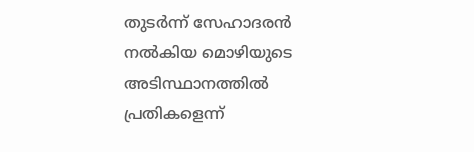തുടര്‍ന്ന് സേഹാദരന്‍ നല്‍കിയ മൊഴിയുടെ അടിസ്ഥാനത്തില്‍ പ്രതികളെന്ന്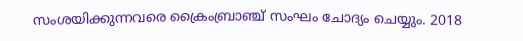സംശയിക്കുന്നവരെ ക്രൈംബ്രാഞ്ച് സംഘം ചോദ്യം ചെയ്യും. 2018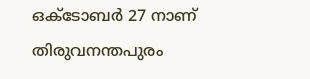ഒക്ടോബർ 27 നാണ് തിരുവനന്തപുരം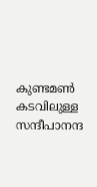കുണ്ടമൺ കടവിലുള്ള സന്ദീപാനന്ദ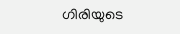ഗിരിയുടെ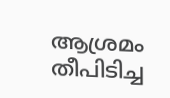ആശ്രമം തീപിടിച്ച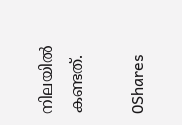നിലയിൽ കണ്ടത്.

0Shares